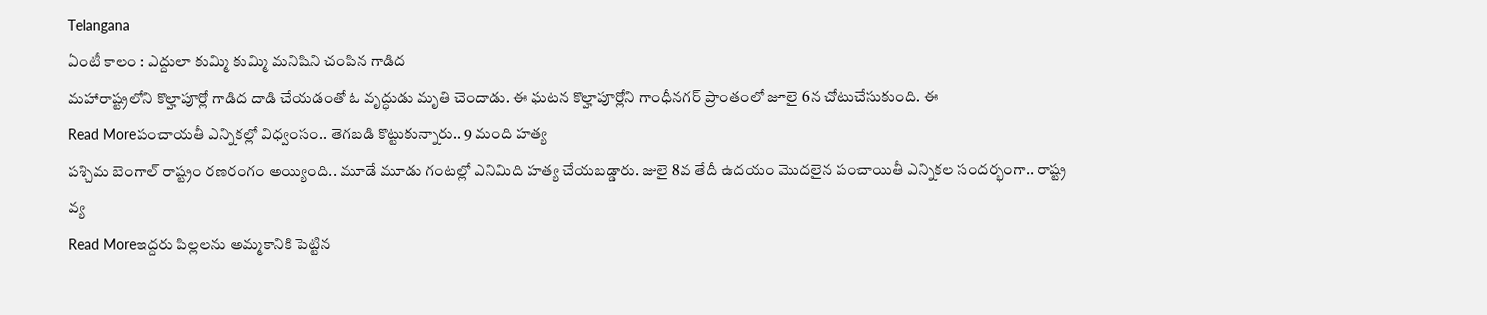Telangana
ఏంటీ కాలం : ఎద్దులా కుమ్మి కుమ్మి మనిషిని చంపిన గాడిద
మహారాష్ట్రలోని కొల్హాపూర్లో గాడిద దాడి చేయడంతో ఓ వృద్ధుడు మృతి చెందాడు. ఈ ఘటన కొల్హాపూర్లోని గాంధీనగర్ ప్రాంతంలో జూలై 6న చోటుచేసుకుంది. ఈ
Read Moreపంచాయతీ ఎన్నికల్లో విధ్వంసం.. తెగబడి కొట్టుకున్నారు.. 9 మంది హత్య
పశ్చిమ బెంగాల్ రాష్ట్రం రణరంగం అయ్యింది.. మూడే మూడు గంటల్లో ఎనిమిది హత్య చేయబడ్డారు. జులై 8వ తేదీ ఉదయం మొదలైన పంచాయితీ ఎన్నికల సందర్భంగా.. రాష్ట్ర వ్య
Read Moreఇద్దరు పిల్లలను అమ్మకానికి పెట్టిన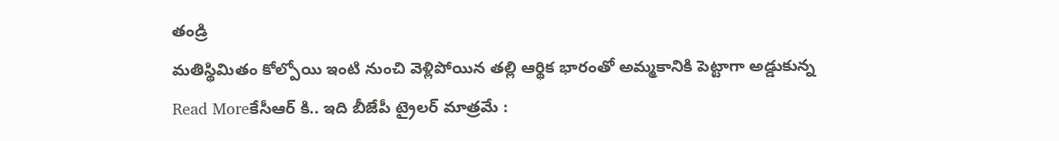తండ్రి
మతిస్థిమితం కోల్పోయి ఇంటి నుంచి వెళ్లిపోయిన తల్లి ఆర్థిక భారంతో అమ్మకానికి పెట్టాగా అడ్డుకున్న
Read Moreకేసీఆర్ కి.. ఇది బీజేపీ ట్రైలర్ మాత్రమే :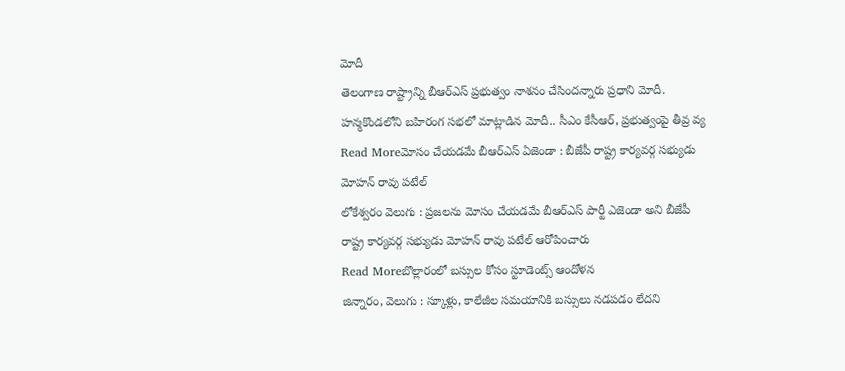మోదీ
తెలంగాణ రాష్ట్రాన్ని బీఆర్ఎస్ ప్రభుత్వం నాశనం చేసిందన్నారు ప్రధాని మోదీ. హన్మకొండలోని బహిరంగ సభలో మాట్లాడిన మోదీ.. సీఎం కేసీఆర్, ప్రభుత్వంపై తీవ్ర వ్య
Read Moreమోసం చేయడమే బీఆర్ఎస్ ఏజెండా : బీజేపీ రాష్ట్ర కార్యవర్గ సభ్యుడు మోహన్ రావు పటేల్
లోకేశ్వరం వెలుగు : ప్రజలను మోసం చేయడమే బీఆర్ఎస్ పార్టీ ఎజెండా అని బీజేపీ రాష్ట్ర కార్యవర్గ సభ్యుడు మోహన్ రావు పటేల్ ఆరోపించారు
Read Moreబొల్లారంలో బస్సుల కోసం స్టూడెంట్స్ ఆందోళన
జిన్నారం, వెలుగు : స్కూళ్లు, కాలేజీల సమయానికి బస్సులు నడపడం లేదని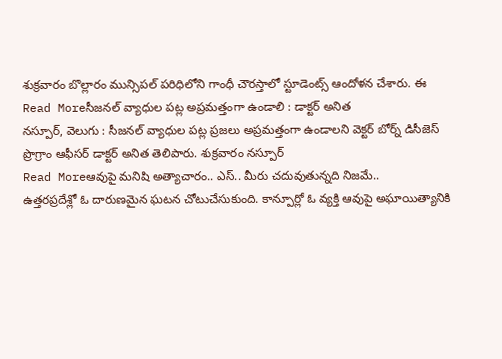శుక్రవారం బొల్లారం మున్సిపల్ పరిధిలోని గాంధీ చౌరస్తాలో స్టూడెంట్స్ ఆందోళన చేశారు. ఈ
Read Moreసీజనల్ వ్యాధుల పట్ల అప్రమత్తంగా ఉండాలి : డాక్టర్ అనిత
నస్పూర్, వెలుగు : సీజనల్ వ్యాధుల పట్ల ప్రజలు అప్రమత్తంగా ఉండాలని వెక్టర్ బోర్న్ డిసీజెస్ ప్రొగ్రాం ఆఫీసర్ డాక్టర్ అనిత తెలిపారు. శుక్రవారం నస్పూర్
Read Moreఆవుపై మనిషి అత్యాచారం.. ఎస్.. మీరు చదువుతున్నది నిజమే..
ఉత్తరప్రదేశ్లో ఓ దారుణమైన ఘటన చోటుచేసుకుంది. కాన్పూర్లో ఓ వ్యక్తి ఆవుపై అఘాయిత్యానికి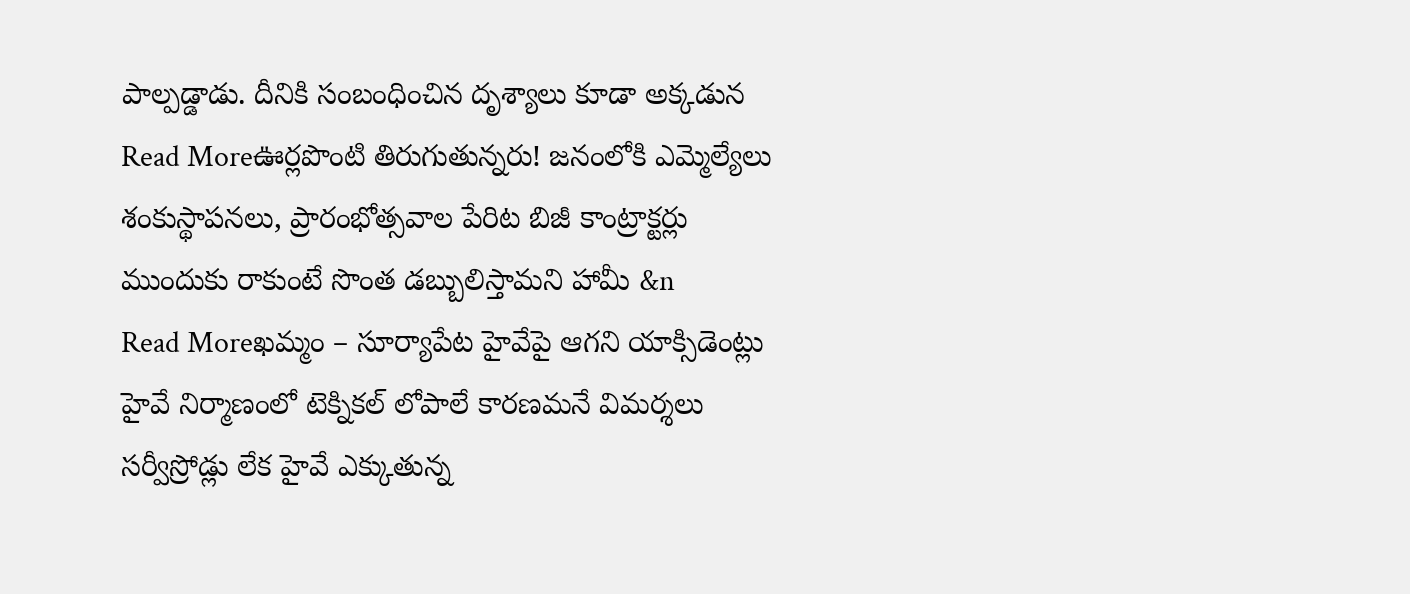పాల్పడ్డాడు. దీనికి సంబంధించిన దృశ్యాలు కూడా అక్కడున
Read Moreఊర్లపొంటి తిరుగుతున్నరు! జనంలోకి ఎమ్మెల్యేలు
శంకుస్థాపనలు, ప్రారంభోత్సవాల పేరిట బిజీ కాంట్రాక్టర్లు ముందుకు రాకుంటే సొంత డబ్బులిస్తామని హామీ &n
Read Moreఖమ్మం – సూర్యాపేట హైవేపై ఆగని యాక్సిడెంట్లు
హైవే నిర్మాణంలో టెక్నికల్ లోపాలే కారణమనే విమర్శలు సర్వీస్రోడ్లు లేక హైవే ఎక్కుతున్న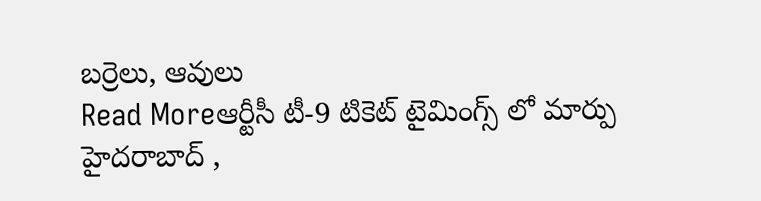బర్రెలు, ఆవులు
Read Moreఆర్టీసీ టీ-9 టికెట్ టైమింగ్స్ లో మార్పు
హైదరాబాద్ ,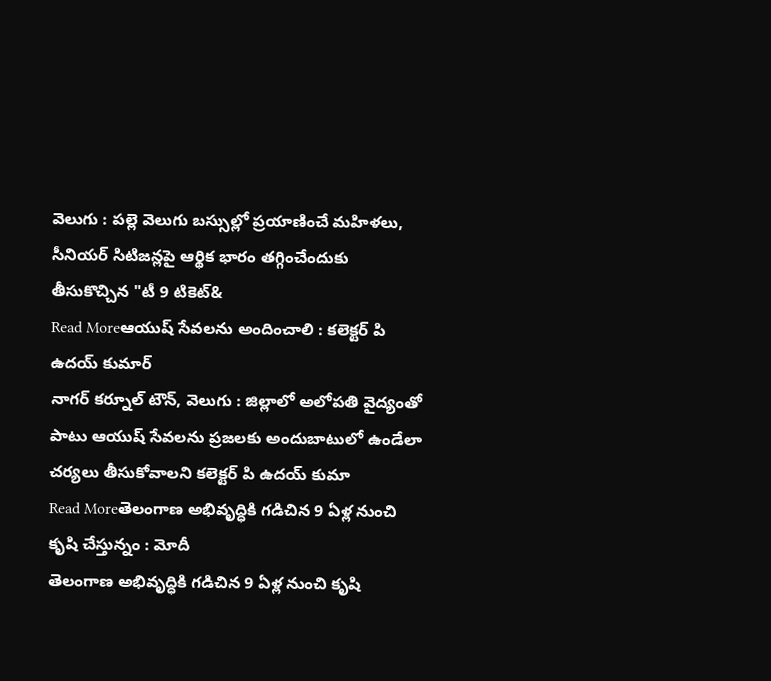వెలుగు : పల్లె వెలుగు బస్సుల్లో ప్రయాణించే మహిళలు, సీనియర్ సిటిజన్లపై ఆర్థిక భారం తగ్గించేందుకు తీసుకొచ్చిన "టీ 9 టికెట్&
Read Moreఆయుష్ సేవలను అందించాలి : కలెక్టర్ పి ఉదయ్ కుమార్
నాగర్ కర్నూల్ టౌన్, వెలుగు : జిల్లాలో అలోపతి వైద్యంతో పాటు ఆయుష్ సేవలను ప్రజలకు అందుబాటులో ఉండేలా చర్యలు తీసుకోవాలని కలెక్టర్ పి ఉదయ్ కుమా
Read Moreతెలంగాణ అభివృద్ధికి గడిచిన 9 ఏళ్ల నుంచి కృషి చేస్తున్నం : మోదీ
తెలంగాణ అభివృద్ధికి గడిచిన 9 ఏళ్ల నుంచి కృషి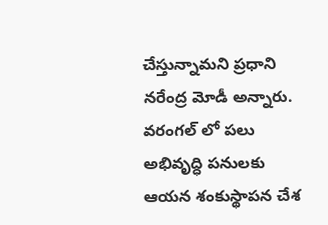చేస్తున్నామని ప్రధాని నరేంద్ర మోడీ అన్నారు. వరంగల్ లో పలు అభివృద్ధి పనులకు ఆయన శంకుస్థాపన చేశ